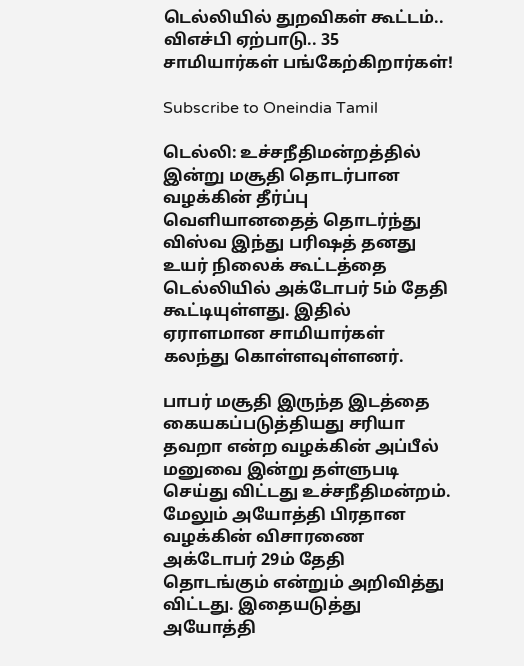டெல்லியில் துறவிகள் கூட்டம்.. விஎச்பி ஏற்பாடு.. 35 சாமியார்கள் பங்கேற்கிறார்கள்!

Subscribe to Oneindia Tamil

டெல்லி: உச்சநீதிமன்றத்தில் இன்று மசூதி தொடர்பான வழக்கின் தீர்ப்பு வெளியானதைத் தொடர்ந்து விஸ்வ இந்து பரிஷத் தனது உயர் நிலைக் கூட்டத்தை டெல்லியில் அக்டோபர் 5ம் தேதி கூட்டியுள்ளது. இதில் ஏராளமான சாமியார்கள் கலந்து கொள்ளவுள்ளனர்.

பாபர் மசூதி இருந்த இடத்தை கையகப்படுத்தியது சரியா தவறா என்ற வழக்கின் அப்பீல் மனுவை இன்று தள்ளுபடி செய்து விட்டது உச்சநீதிமன்றம். மேலும் அயோத்தி பிரதான வழக்கின் விசாரணை அக்டோபர் 29ம் தேதி தொடங்கும் என்றும் அறிவித்து விட்டது. இதையடுத்து அயோத்தி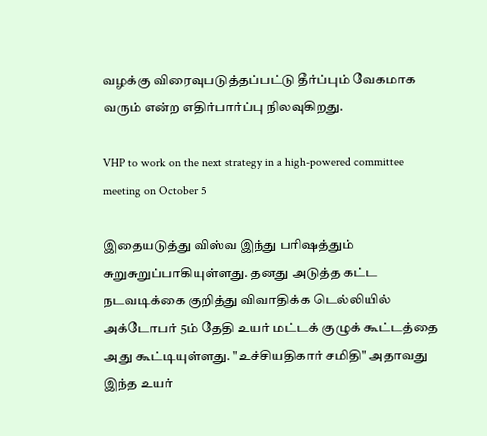வழக்கு விரைவுபடுத்தப்பட்டு தீர்ப்பும் வேகமாக வரும் என்ற எதிர்பார்ப்பு நிலவுகிறது.

VHP to work on the next strategy in a high-powered committee meeting on October 5

இதையடுத்து விஸ்வ இந்து பரிஷத்தும் சுறுசுறுப்பாகியுள்ளது. தனது அடுத்த கட்ட நடவடிக்கை குறித்து விவாதிக்க டெல்லியில் அக்டோபர் 5ம் தேதி உயர் மட்டக் குழுக் கூட்டத்தை அது கூட்டியுள்ளது. "உச்சியதிகார் சமிதி" அதாவது இந்த உயர்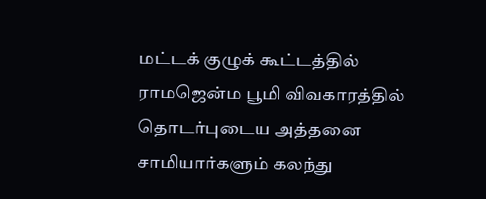மட்டக் குழுக் கூட்டத்தில் ராமஜென்ம பூமி விவகாரத்தில் தொடர்புடைய அத்தனை சாமியார்களும் கலந்து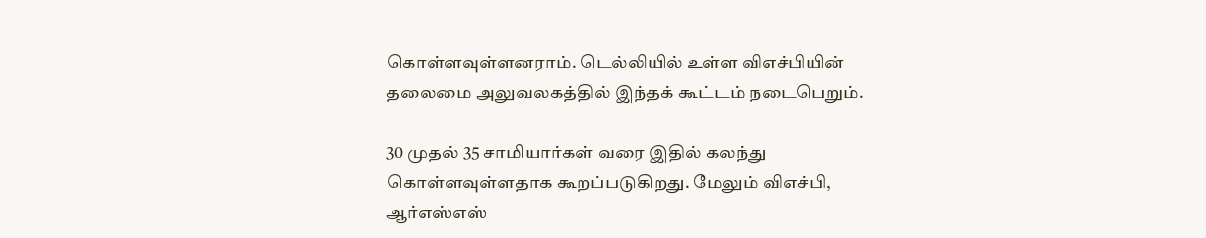கொள்ளவுள்ளனராம். டெல்லியில் உள்ள விஎச்பியின் தலைமை அலுவலகத்தில் இந்தக் கூட்டம் நடைபெறும்.

30 முதல் 35 சாமியார்கள் வரை இதில் கலந்து கொள்ளவுள்ளதாக கூறப்படுகிறது. மேலும் விஎச்பி, ஆர்எஸ்எஸ்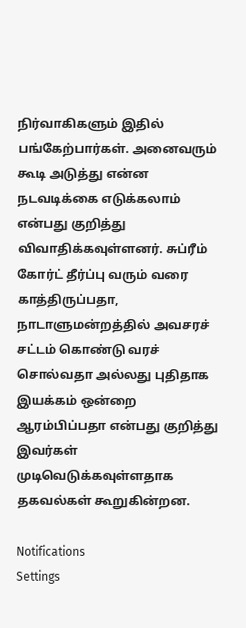நிர்வாகிகளும் இதில் பங்கேற்பார்கள். அனைவரும் கூடி அடுத்து என்ன நடவடிக்கை எடுக்கலாம் என்பது குறித்து விவாதிக்கவுள்ளனர். சுப்ரீம் கோர்ட் தீர்ப்பு வரும் வரை காத்திருப்பதா, நாடாளுமன்றத்தில் அவசரச் சட்டம் கொண்டு வரச் சொல்வதா அல்லது புதிதாக இயக்கம் ஒன்றை ஆரம்பிப்பதா என்பது குறித்து இவர்கள் முடிவெடுக்கவுள்ளதாக தகவல்கள் கூறுகின்றன.

Notifications
Settings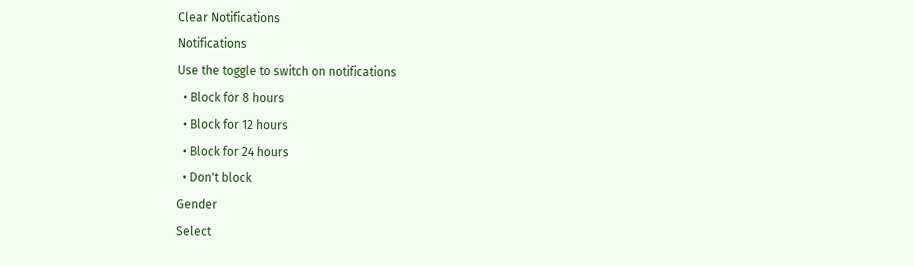Clear Notifications
Notifications
Use the toggle to switch on notifications
  • Block for 8 hours
  • Block for 12 hours
  • Block for 24 hours
  • Don't block
Gender
Select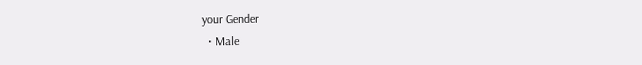your Gender
  • Male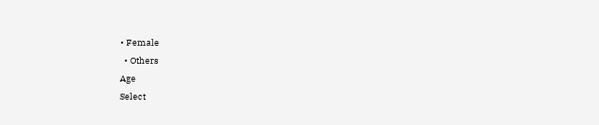• Female
  • Others
Age
Select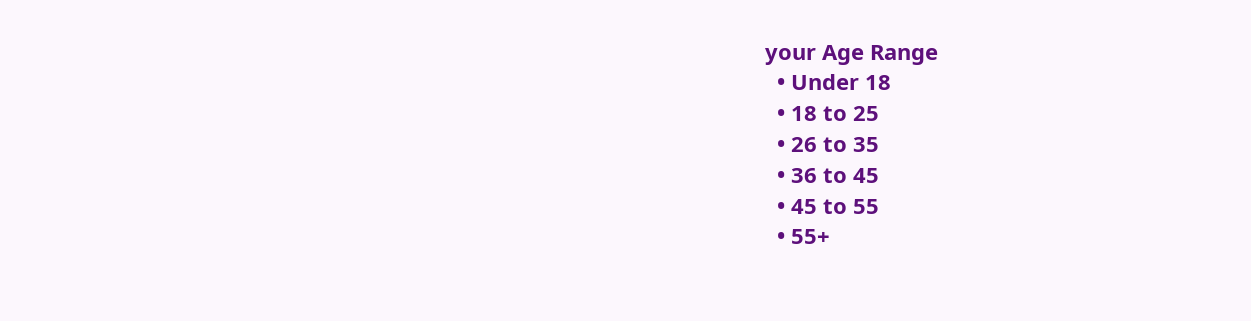your Age Range
  • Under 18
  • 18 to 25
  • 26 to 35
  • 36 to 45
  • 45 to 55
  • 55+